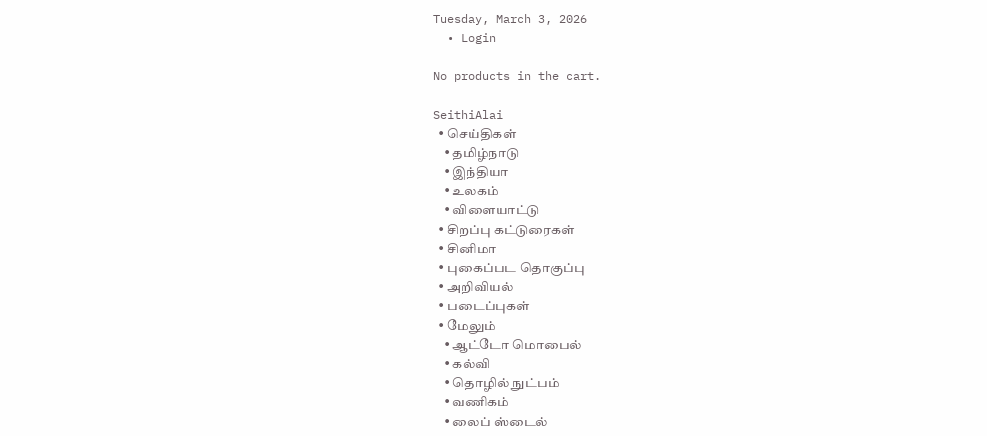Tuesday, March 3, 2026
  • Login

No products in the cart.

SeithiAlai
  • செய்திகள்
    • தமிழ்நாடு
    • இந்தியா
    • உலகம்
    • விளையாட்டு
  • சிறப்பு கட்டுரைகள்
  • சினிமா
  • புகைப்பட தொகுப்பு
  • அறிவியல்
  • படைப்புகள்
  • மேலும்
    • ஆட்டோ மொபைல்
    • கல்வி
    • தொழில் நுட்பம்
    • வணிகம்
    • லைப் ஸ்டைல்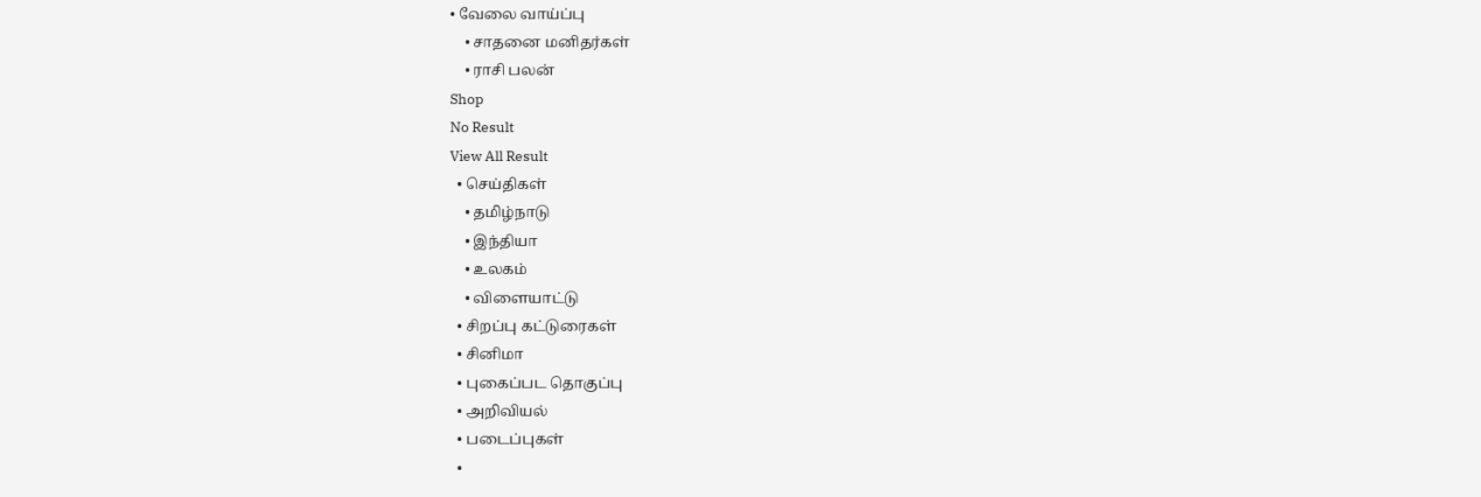• வேலை வாய்ப்பு
    • சாதனை மனிதர்கள்
    • ராசி பலன்
Shop
No Result
View All Result
  • செய்திகள்
    • தமிழ்நாடு
    • இந்தியா
    • உலகம்
    • விளையாட்டு
  • சிறப்பு கட்டுரைகள்
  • சினிமா
  • புகைப்பட தொகுப்பு
  • அறிவியல்
  • படைப்புகள்
  •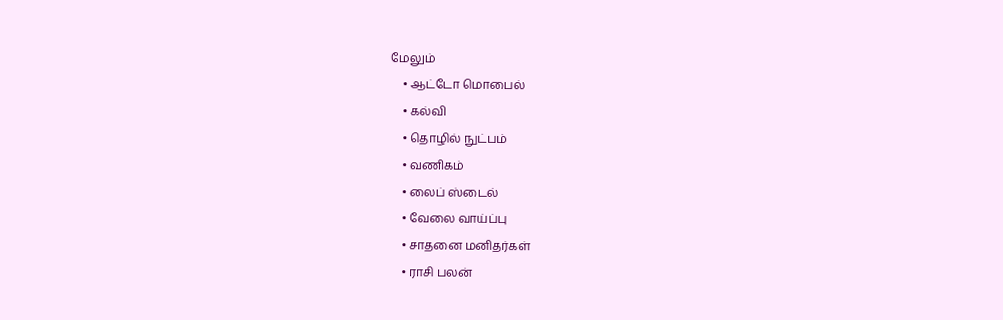மேலும்
    • ஆட்டோ மொபைல்
    • கல்வி
    • தொழில் நுட்பம்
    • வணிகம்
    • லைப் ஸ்டைல்
    • வேலை வாய்ப்பு
    • சாதனை மனிதர்கள்
    • ராசி பலன்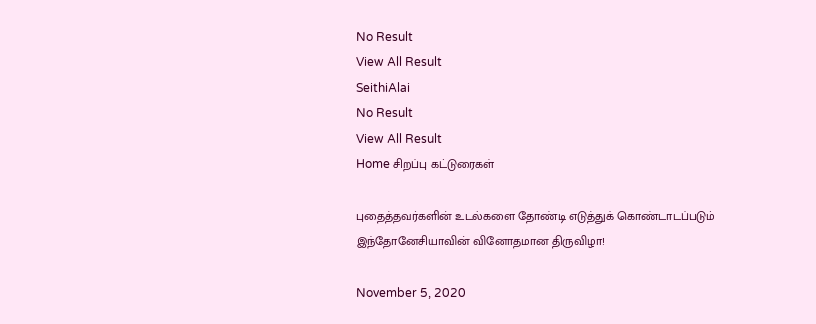No Result
View All Result
SeithiAlai
No Result
View All Result
Home சிறப்பு கட்டுரைகள்

புதைத்தவர்களின் உடல்களை தோண்டி எடுத்துக் கொண்டாடப்படும் இந்தோனேசியாவின் வினோதமான திருவிழா!

November 5, 2020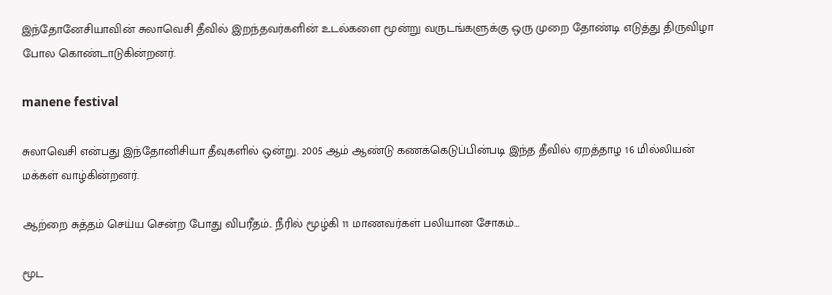இந்தோனேசியாவின் சுலாவெசி தீவில் இறந்தவர்களின் உடல்களை மூன்று வருடங்களுக்கு ஒரு முறை தோண்டி எடுத்து திருவிழா போல கொண்டாடுகின்றனர்.

manene festival

சுலாவெசி என்பது இந்தோனிசியா தீவுகளில் ஒன்று. 2005 ஆம் ஆண்டு கணக்கெடுப்பின்படி இந்த தீவில் ஏறத்தாழ 16 மில்லியன் மக்கள் வாழ்கின்றனர்.

ஆற்றை சுத்தம் செய்ய சென்ற போது விபரீதம்.. நீரில் மூழ்கி 11 மாணவர்கள் பலியான சோகம்…

மூட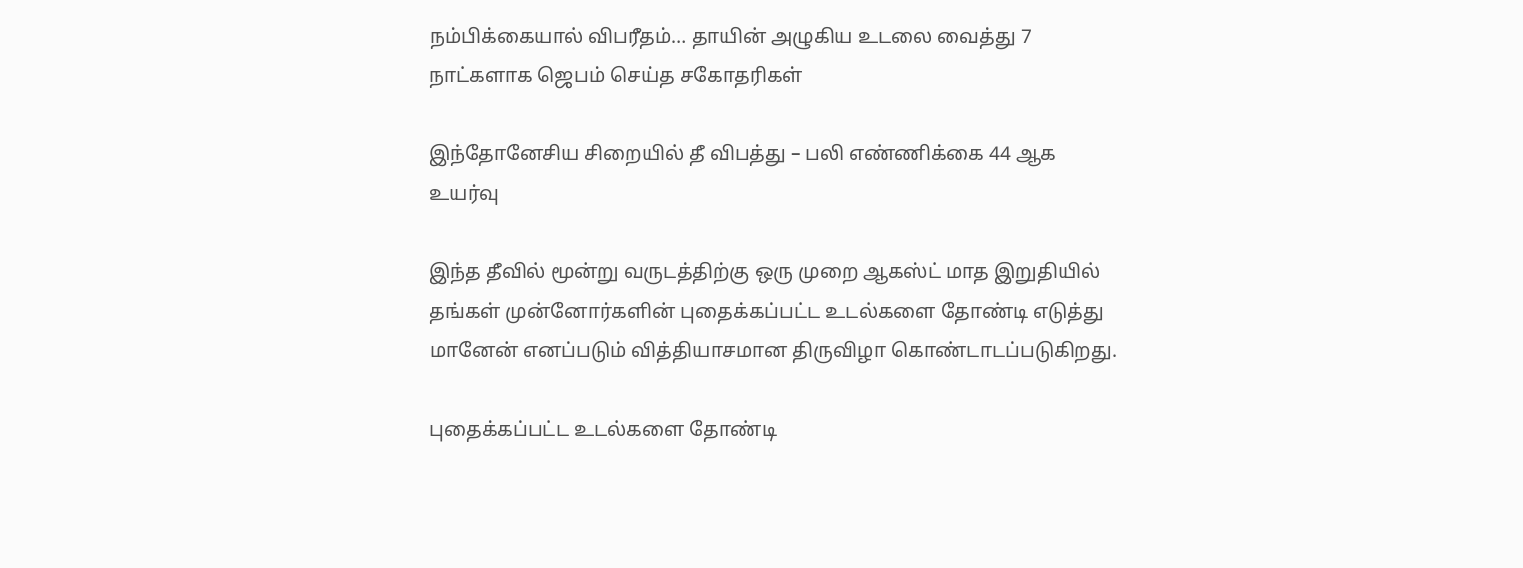நம்பிக்கையால் விபரீதம்… தாயின் அழுகிய உடலை வைத்து 7 நாட்களாக ஜெபம் செய்த சகோதரிகள்

இந்தோனேசிய சிறையில் தீ விபத்து – பலி எண்ணிக்கை 44 ஆக உயர்வு

இந்த தீவில் மூன்று வருடத்திற்கு ஒரு முறை ஆகஸ்ட் மாத இறுதியில் தங்கள் முன்னோர்களின் புதைக்கப்பட்ட உடல்களை தோண்டி எடுத்து மானேன் எனப்படும் வித்தியாசமான திருவிழா கொண்டாடப்படுகிறது.

புதைக்கப்பட்ட உடல்களை தோண்டி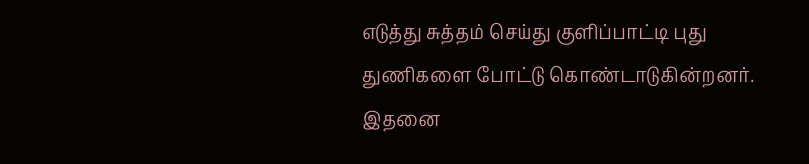எடுத்து சுத்தம் செய்து குளிப்பாட்டி புது துணிகளை போட்டு கொண்டாடுகின்றனர். இதனை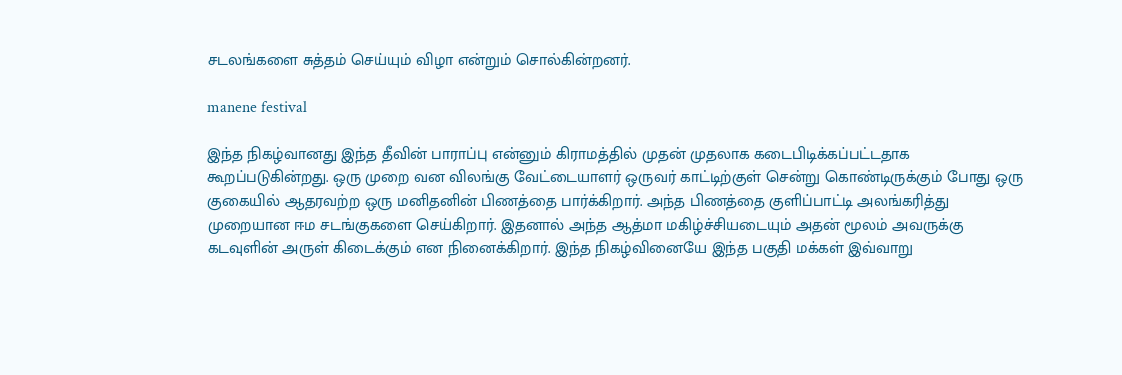சடலங்களை சுத்தம் செய்யும் விழா என்றும் சொல்கின்றனர்.

manene festival

இந்த நிகழ்வானது இந்த தீவின் பாராப்பு என்னும் கிராமத்தில் முதன் முதலாக கடைபிடிக்கப்பட்டதாக கூறப்படுகின்றது. ஒரு முறை வன விலங்கு வேட்டையாளர் ஒருவர் காட்டிற்குள் சென்று கொண்டிருக்கும் போது ஒரு குகையில் ஆதரவற்ற ஒரு மனிதனின் பிணத்தை பார்க்கிறார். அந்த பிணத்தை குளிப்பாட்டி அலங்கரித்து முறையான ஈம சடங்குகளை செய்கிறார். இதனால் அந்த ஆத்மா மகிழ்ச்சியடையும் அதன் மூலம் அவருக்கு கடவுளின் அருள் கிடைக்கும் என நினைக்கிறார். இந்த நிகழ்வினையே இந்த பகுதி மக்கள் இவ்வாறு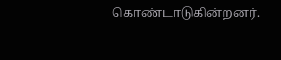கொண்டாடுகின்றனர்.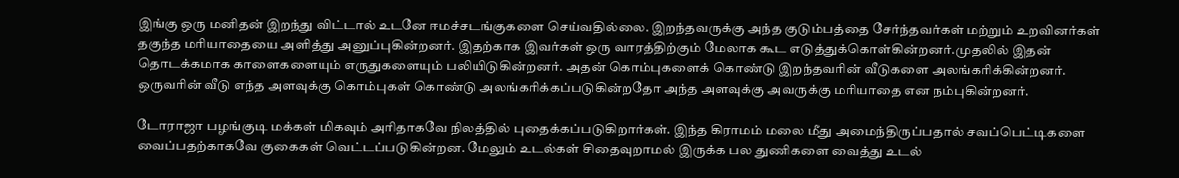இங்கு ஒரு மனிதன் இறந்து விட்டால் உடனே ஈமச்சடங்குகளை செய்வதில்லை. இறந்தவருக்கு அந்த குடும்பத்தை சேர்ந்தவர்கள் மற்றும் உறவினர்கள் தகுந்த மரியாதையை அளித்து அனுப்புகின்றனர். இதற்காக இவர்கள் ஒரு வாரத்திற்கும் மேலாக கூட எடுத்துக்கொள்கின்றனர்.முதலில் இதன் தொடக்கமாக காளைகளையும் எருதுகளையும் பலியிடுகின்றனர். அதன் கொம்புகளைக் கொண்டு இறந்தவரின் வீடுகளை அலங்கரிக்கின்றனர். ஒருவரின் வீடு எந்த அளவுக்கு கொம்புகள் கொண்டு அலங்கரிக்கப்படுகின்றதோ அந்த அளவுக்கு அவருக்கு மரியாதை என நம்புகின்றனர்.

டோராஜா பழங்குடி மக்கள் மிகவும் அரிதாகவே நிலத்தில் புதைக்கப்படுகிறார்கள். இந்த கிராமம் மலை மீது அமைந்திருப்பதால் சவப்பெட்டிகளை வைப்பதற்காகவே குகைகள் வெட்டப்படுகின்றன. மேலும் உடல்கள் சிதைவுறாமல் இருக்க பல துணிகளை வைத்து உடல்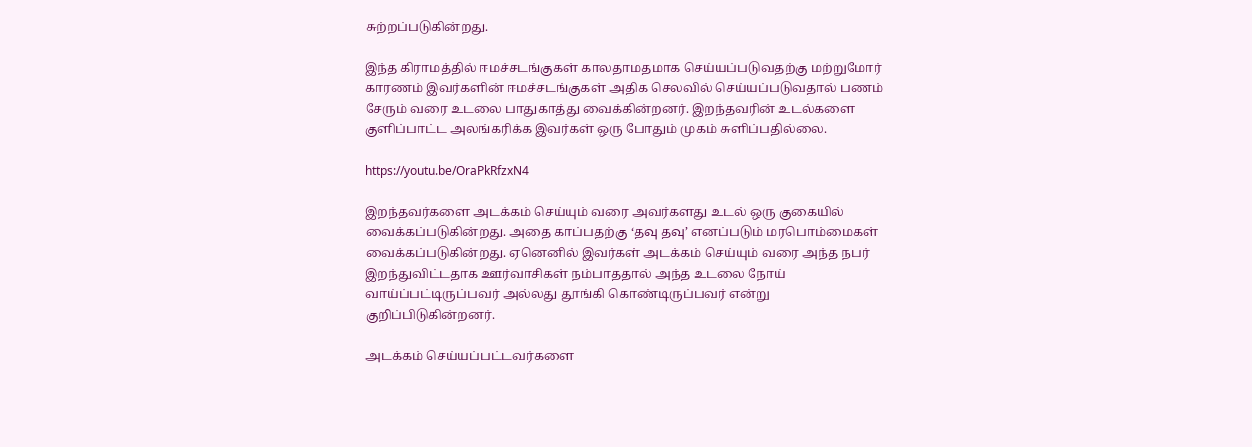சுற்றப்படுகின்றது.

இந்த கிராமத்தில் ஈமச்சடங்குகள் காலதாமதமாக செய்யப்படுவதற்கு மற்றுமோர் காரணம் இவர்களின் ஈமச்சடங்குகள் அதிக செலவில் செய்யப்படுவதால் பணம் சேரும் வரை உடலை பாதுகாத்து வைக்கின்றனர். இறந்தவரின் உடல்களை குளிப்பாட்ட அலங்கரிக்க இவர்கள் ஒரு போதும் முகம் சுளிப்பதில்லை.

https://youtu.be/OraPkRfzxN4

இறந்தவர்களை அடக்கம் செய்யும் வரை அவர்களது உடல் ஒரு குகையில் வைக்கப்படுகின்றது. அதை காப்பதற்கு ‘தவு தவு’ எனப்படும் மரபொம்மைகள் வைக்கப்படுகின்றது. ஏனெனில் இவர்கள் அடக்கம் செய்யும் வரை அந்த நபர் இறந்துவிட்டதாக ஊர்வாசிகள் நம்பாததால் அந்த உடலை நோய் வாய்ப்பட்டிருப்பவர் அல்லது தூங்கி கொண்டிருப்பவர் என்று குறிப்பிடுகின்றனர்.

அடக்கம் செய்யப்பட்டவர்களை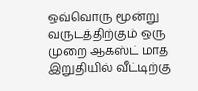ஒவ்வொரு மூன்று வருடத்திற்கும் ஒரு முறை ஆகஸ்ட் மாத இறுதியில் வீட்டிற்கு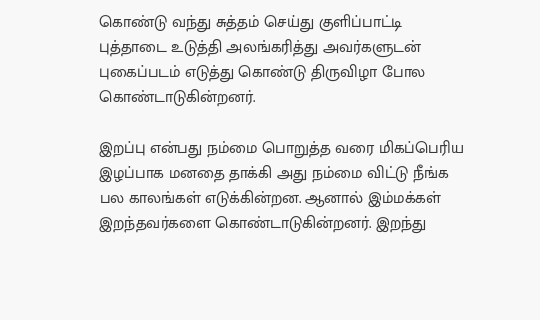கொண்டு வந்து சுத்தம் செய்து குளிப்பாட்டி புத்தாடை உடுத்தி அலங்கரித்து அவர்களுடன் புகைப்படம் எடுத்து கொண்டு திருவிழா போல கொண்டாடுகின்றனர்.

இறப்பு என்பது நம்மை பொறுத்த வரை மிகப்பெரிய இழப்பாக மனதை தாக்கி அது நம்மை விட்டு நீங்க பல காலங்கள் எடுக்கின்றன. ஆனால் இம்மக்கள் இறந்தவர்களை கொண்டாடுகின்றனர். இறந்து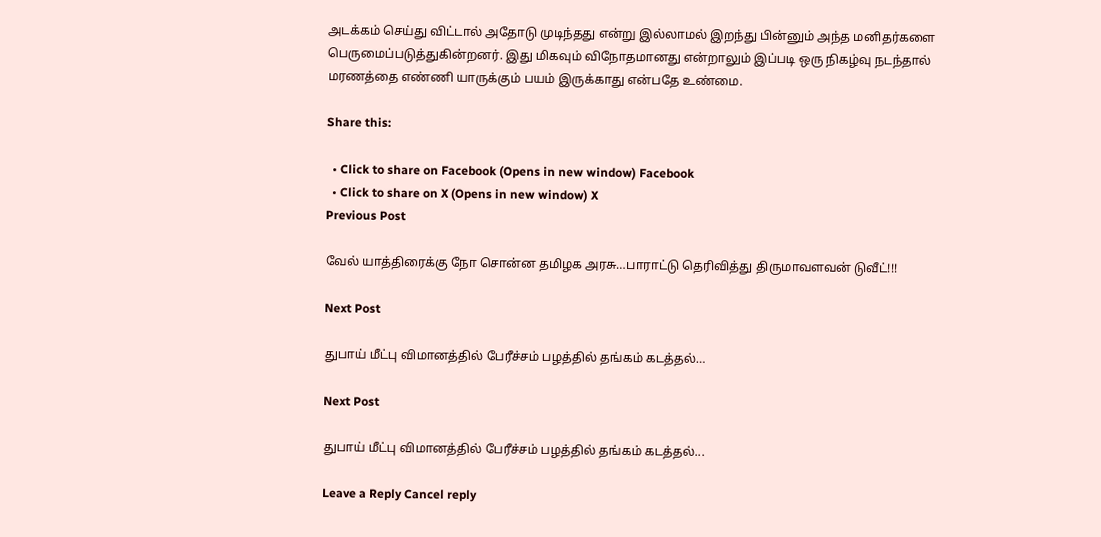அடக்கம் செய்து விட்டால் அதோடு முடிந்தது என்று இல்லாமல் இறந்து பின்னும் அந்த மனிதர்களை பெருமைப்படுத்துகின்றனர். இது மிகவும் விநோதமானது என்றாலும் இப்படி ஒரு நிகழ்வு நடந்தால் மரணத்தை எண்ணி யாருக்கும் பயம் இருக்காது என்பதே உண்மை.

Share this:

  • Click to share on Facebook (Opens in new window) Facebook
  • Click to share on X (Opens in new window) X
Previous Post

வேல் யாத்திரைக்கு நோ சொன்ன தமிழக அரசு…பாராட்டு தெரிவித்து திருமாவளவன் டுவீட்!!!

Next Post

துபாய் மீட்பு விமானத்தில் பேரீச்சம் பழத்தில் தங்கம் கடத்தல்…

Next Post

துபாய் மீட்பு விமானத்தில் பேரீச்சம் பழத்தில் தங்கம் கடத்தல்...

Leave a Reply Cancel reply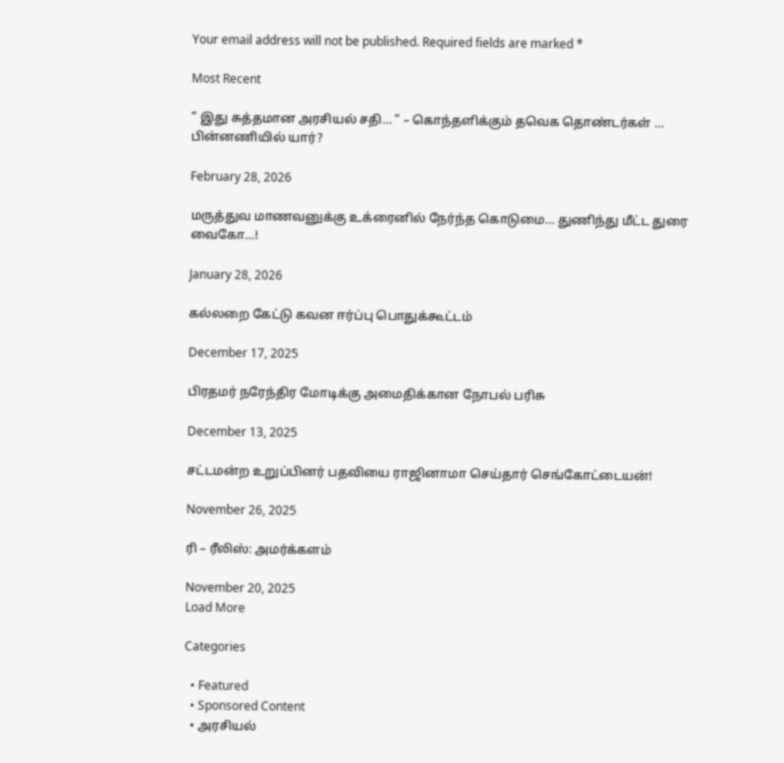Your email address will not be published. Required fields are marked *

Most Recent

” இது சுத்தமான அரசியல் சதி… ” – கொந்தளிக்கும் தவெக தொண்டர்கள் … பின்னணியில் யார்?

February 28, 2026

மருத்துவ மாணவனுக்கு உக்ரைனில் நேர்ந்த கொடுமை… துணிந்து மீட்ட துரை வைகோ…!

January 28, 2026

கல்லறை கேட்டு கவன ஈர்ப்பு பொதுக்கூட்டம்

December 17, 2025

பிரதமர் நரேந்திர மோடிக்கு அமைதிக்கான நோபல் பரிசு

December 13, 2025

சட்டமன்ற உறுப்பினர் பதவியை ராஜினாமா செய்தார் செங்கோட்டையன்!

November 26, 2025

ரி – ரீலிஸ்: அமர்க்களம்

November 20, 2025
Load More

Categories

  • Featured
  • Sponsored Content
  • அரசியல்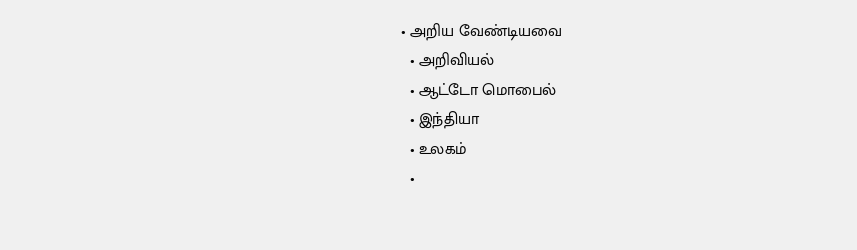• அறிய வேண்டியவை
  • அறிவியல்
  • ஆட்டோ மொபைல்
  • இந்தியா
  • உலகம்
  •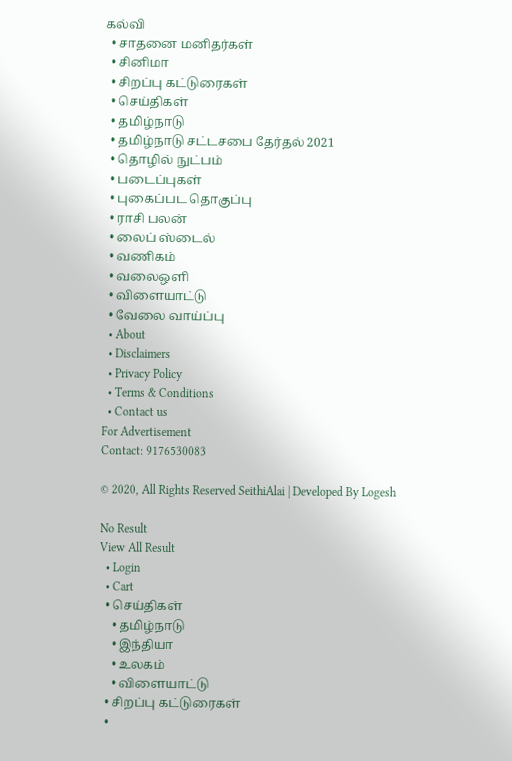கல்வி
  • சாதனை மனிதர்கள்
  • சினிமா
  • சிறப்பு கட்டுரைகள்
  • செய்திகள்
  • தமிழ்நாடு
  • தமிழ்நாடு சட்டசபை தேர்தல் 2021
  • தொழில் நுட்பம்
  • படைப்புகள்
  • புகைப்பட தொகுப்பு
  • ராசி பலன்
  • லைப் ஸ்டைல்
  • வணிகம்
  • வலைஒளி
  • விளையாட்டு
  • வேலை வாய்ப்பு
  • About
  • Disclaimers
  • Privacy Policy
  • Terms & Conditions
  • Contact us
For Advertisement
Contact: 9176530083

© 2020, All Rights Reserved SeithiAlai | Developed By Logesh

No Result
View All Result
  • Login
  • Cart
  • செய்திகள்
    • தமிழ்நாடு
    • இந்தியா
    • உலகம்
    • விளையாட்டு
  • சிறப்பு கட்டுரைகள்
  •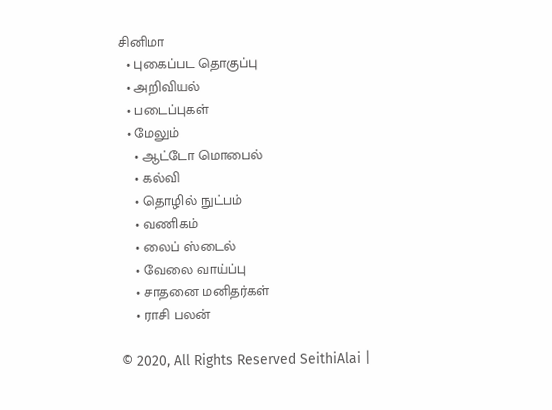சினிமா
  • புகைப்பட தொகுப்பு
  • அறிவியல்
  • படைப்புகள்
  • மேலும்
    • ஆட்டோ மொபைல்
    • கல்வி
    • தொழில் நுட்பம்
    • வணிகம்
    • லைப் ஸ்டைல்
    • வேலை வாய்ப்பு
    • சாதனை மனிதர்கள்
    • ராசி பலன்

© 2020, All Rights Reserved SeithiAlai |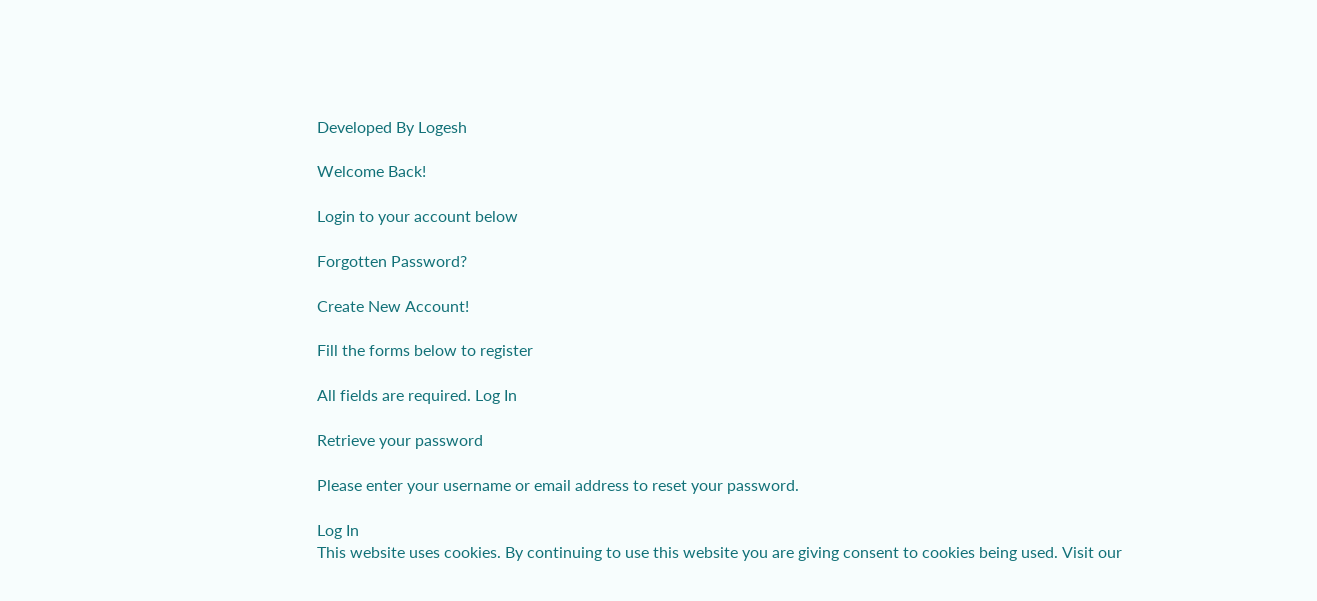Developed By Logesh

Welcome Back!

Login to your account below

Forgotten Password?

Create New Account!

Fill the forms below to register

All fields are required. Log In

Retrieve your password

Please enter your username or email address to reset your password.

Log In
This website uses cookies. By continuing to use this website you are giving consent to cookies being used. Visit our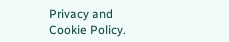Privacy and Cookie Policy.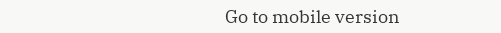Go to mobile version